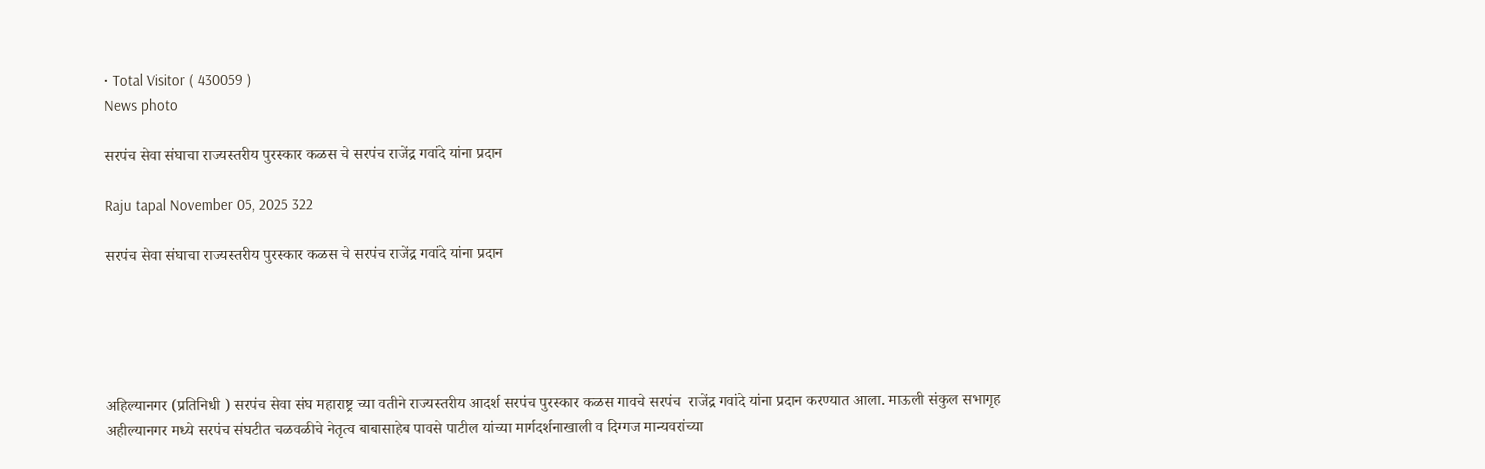• Total Visitor ( 430059 )
News photo

सरपंच सेवा संघाचा राज्यस्तरीय पुरस्कार कळस चे सरपंच राजेंद्र गवांदे यांना प्रदान

Raju tapal November 05, 2025 322

सरपंच सेवा संघाचा राज्यस्तरीय पुरस्कार कळस चे सरपंच राजेंद्र गवांदे यांना प्रदान





अहिल्यानगर (प्रतिनिधी ) सरपंच सेवा संघ महाराष्ट्र च्या वतीने राज्यस्तरीय आदर्श सरपंच पुरस्कार कळस गावचे सरपंच  राजेंद्र गवांदे यांना प्रदान करण्यात आला. माऊली संकुल सभागृह अहील्यानगर मध्ये सरपंच संघटीत चळवळीचे नेतृत्व बाबासाहेब पावसे पाटील यांच्या मार्गदर्शनाखाली व दिग्गज मान्यवरांच्या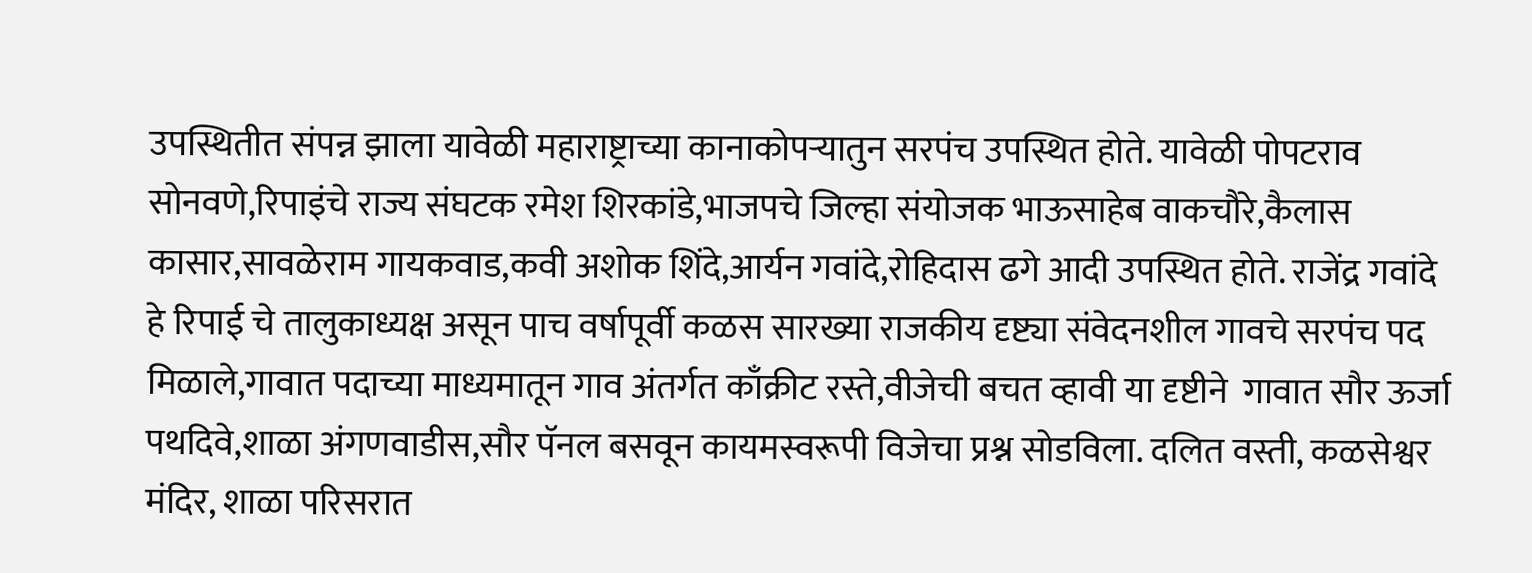उपस्थितीत संपन्न झाला यावेळी महाराष्ट्राच्या कानाकोपऱ्यातुन सरपंच उपस्थित होते. यावेळी पोपटराव सोनवणे,रिपाइंचे राज्य संघटक रमेश शिरकांडे,भाजपचे जिल्हा संयोजक भाऊसाहेब वाकचौरे,कैलास कासार,सावळेराम गायकवाड,कवी अशोक शिंदे,आर्यन गवांदे,रोहिदास ढगे आदी उपस्थित होते. राजेंद्र गवांदे हे रिपाई चे तालुकाध्यक्ष असून पाच वर्षापूर्वी कळस सारख्या राजकीय दृष्ट्या संवेदनशील गावचे सरपंच पद मिळाले,गावात पदाच्या माध्यमातून गाव अंतर्गत काँक्रीट रस्ते,वीजेची बचत व्हावी या दृष्टीने  गावात सौर ऊर्जा पथदिवे,शाळा अंगणवाडीस,सौर पॅनल बसवून कायमस्वरूपी विजेचा प्रश्न सोडविला. दलित वस्ती, कळसेश्वर मंदिर, शाळा परिसरात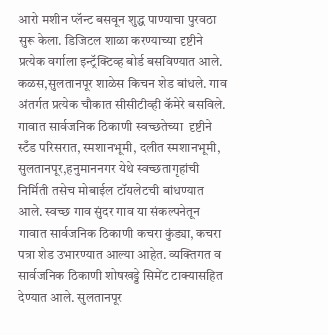आरो मशीन प्लॅन्ट बसवून शुद्ध पाण्याचा पुरवठा सुरू केला. डिजिटल शाळा करण्याच्या दृष्टीने   प्रत्येक वर्गाला इन्ट्रॅक्टिव्ह बोर्ड बसविण्यात आले. कळस,सुलतानपूर शाळेस किचन शेड बांधले. गाव अंतर्गत प्रत्येक चौकात सीसीटीव्ही कॅमेरे बसविले. गावात सार्वजनिक ठिकाणी स्वच्छतेच्या  दृष्टीने  स्टँड परिसरात, स्मशानभूमी, दलीत स्मशानभूमी, सुलतानपूर,हनुमाननगर येथे स्वच्छतागृहांची  निर्मिती तसेच मोबाईल टॉयलेटची बांधण्यात आले. स्वच्छ गाव सुंदर गाव या संकल्पनेतून गावात सार्वजनिक ठिकाणी कचरा कुंड्या, कचरा पत्रा शेड उभारण्यात आल्या आहेत. व्यक्तिगत व सार्वजनिक ठिकाणी शोषखड्डे सिमेंट टाक्यासहित देण्यात आले. सुलतानपूर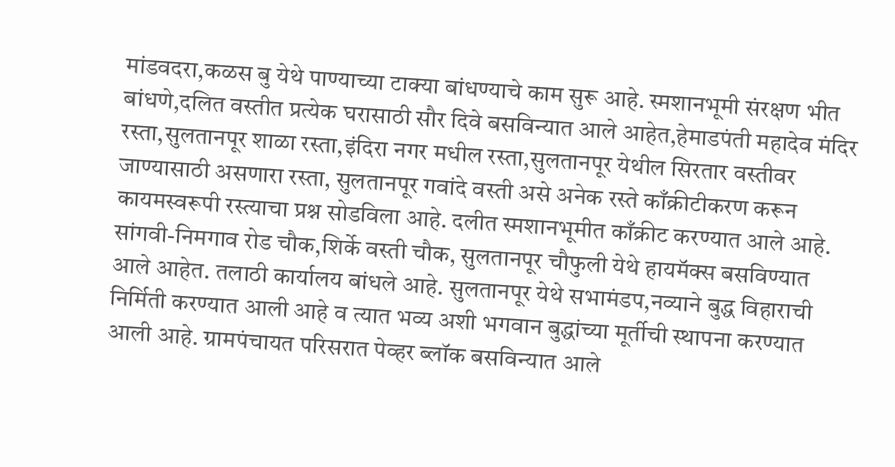मांडवदरा,कळस बु येथे पाण्याच्या टाक्या बांधण्याचे काम सुरू आहे. स्मशानभूमी संरक्षण भीत बांधणे,दलित वस्तीत प्रत्येक घरासाठी सौर दिवे बसविन्यात आले आहेत,हेमाडपंती महादेव मंदिर रस्ता,सुलतानपूर शाळा रस्ता,इंदिरा नगर मधील रस्ता,सुलतानपूर येथील सिरतार वस्तीवर जाण्यासाठी असणारा रस्ता, सुलतानपूर गवांदे वस्ती असे अनेक रस्ते काँक्रीटीकरण करून कायमस्वरूपी रस्त्याचा प्रश्न सोडविला आहे. दलीत स्मशानभूमीत काँक्रीट करण्यात आले आहे. सांगवी-निमगाव रोड चौक,शिर्के वस्ती चौक, सुलतानपूर चौफुली येथे हायमॅक्स बसविण्यात आले आहेत. तलाठी कार्यालय बांधले आहे. सुलतानपूर येथे सभामंडप,नव्याने बुद्ध विहाराची निर्मिती करण्यात आली आहे व त्यात भव्य अशी भगवान बुद्धांच्या मूर्तीची स्थापना करण्यात आली आहे. ग्रामपंचायत परिसरात पेव्हर ब्लॉक बसविन्यात आले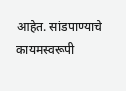आहेत. सांडपाण्याचे कायमस्वरूपी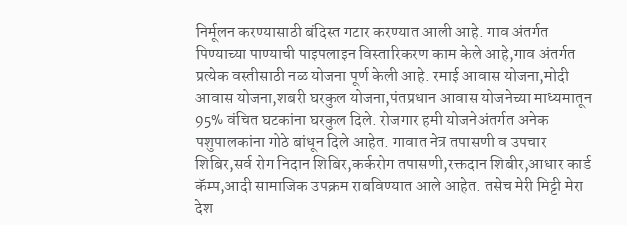निर्मूलन करण्यासाठी बंदिस्त गटार करण्यात आली आहे. गाव अंतर्गत पिण्याच्या पाण्याची पाइपलाइन विस्तारिकरण काम केले आहे,गाव अंतर्गत प्रत्येक वस्तीसाठी नळ योजना पूर्ण केली आहे. रमाई आवास योजना,मोदी आवास योजना,शबरी घरकुल योजना,पंतप्रधान आवास योजनेच्या माध्यमातून 95% वंचित घटकांना घरकुल दिले. रोजगार हमी योजनेअंतर्गत अनेक पशुपालकांना गोठे बांधून दिले आहेत. गावात नेत्र तपासणी व उपचार शिबिर,सर्व रोग निदान शिबिर,कर्करोग तपासणी,रक्तदान शिबीर,आधार कार्ड  कॅम्प,आदी सामाजिक उपक्रम राबविण्यात आले आहेत. तसेच मेरी मिट्टी मेरा देश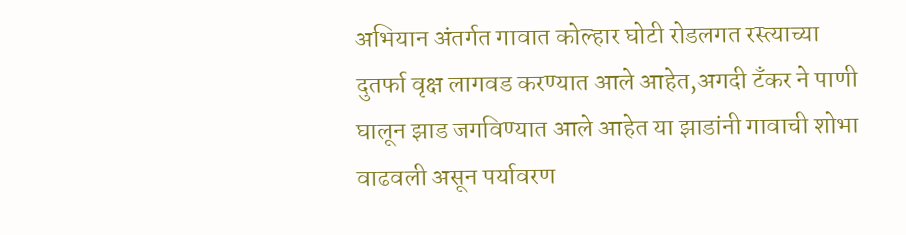अभियान अंतर्गत गावात कोल्हार घोटी रोडलगत रस्त्याच्या दुतर्फा वृक्ष लागवड करण्यात आले आहेत,अगदी टँकर ने पाणी घालून झाड जगविण्यात आले आहेत या झाडांनी गावाची शोभा वाढवली असून पर्यावरण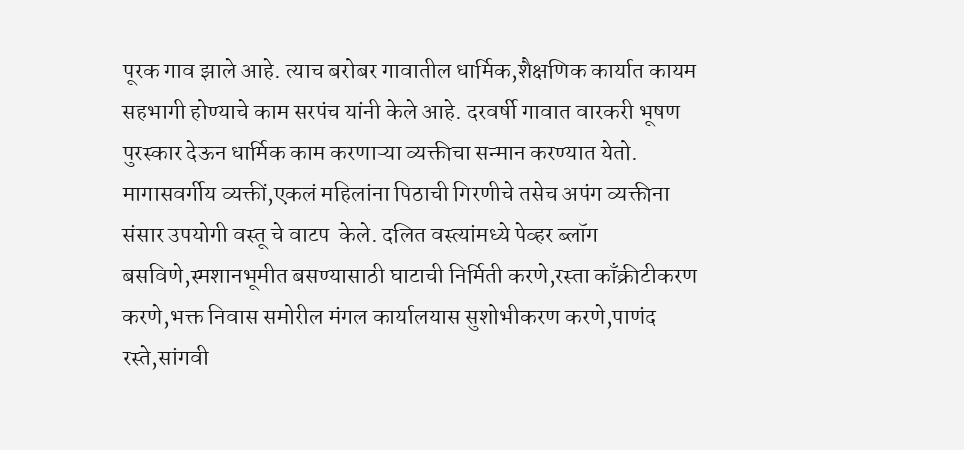पूरक गाव झाले आहे. त्याच बरोबर गावातील धार्मिक,शैक्षणिक कार्यात कायम सहभागी होण्याचे काम सरपंच यांनी केले आहे. दरवर्षी गावात वारकरी भूषण  पुरस्कार देऊन धार्मिक काम करणाऱ्या व्यक्तीचा सन्मान करण्यात येतो. मागासवर्गीय व्यक्तीं,एकलं महिलांना पिठाची गिरणीचे तसेच अपंग व्यक्तीना संसार उपयोगी वस्तू चे वाटप  केले. दलित वस्त्यांमध्ये पेव्हर ब्लॉग बसविणे,स्मशानभूमीत बसण्यासाठी घाटाची निर्मिती करणे,रस्ता काँक्रीटीकरण करणे,भक्त निवास समोरील मंगल कार्यालयास सुशोभीकरण करणे,पाणंद रस्ते,सांगवी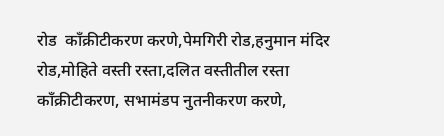रोड  काँक्रीटीकरण करणे,पेमगिरी रोड,हनुमान मंदिर रोड,मोहिते वस्ती रस्ता,दलित वस्तीतील रस्ता काँक्रीटीकरण, सभामंडप नुतनीकरण करणे,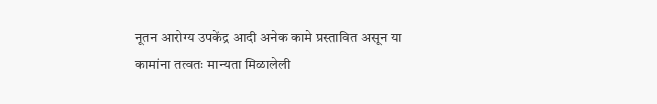नूतन आरोग्य उपकेंद्र आदी अनेक कामे प्रस्तावित असून या कामांना तत्वतः मान्यता मिळालेली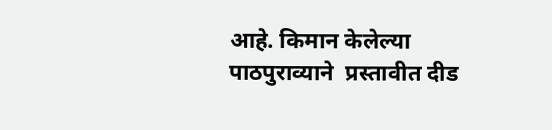आहे. किमान केलेल्या पाठपुराव्याने  प्रस्तावीत दीड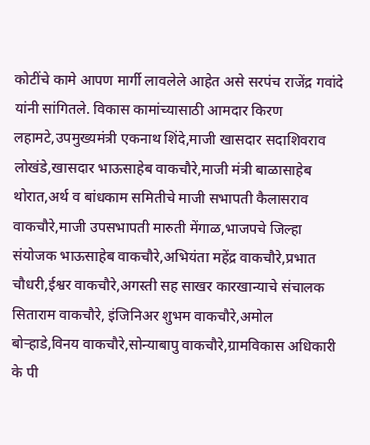कोटींचे कामे आपण मार्गी लावलेले आहेत असे सरपंच राजेंद्र गवांदे यांनी सांगितले. विकास कामांच्यासाठी आमदार किरण लहामटे,उपमुख्यमंत्री एकनाथ शिंदे,माजी खासदार सदाशिवराव लोखंडे,खासदार भाऊसाहेब वाकचौरे,माजी मंत्री बाळासाहेब थोरात,अर्थ व बांधकाम समितीचे माजी सभापती कैलासराव वाकचौरे,माजी उपसभापती मारुती मेंगाळ,भाजपचे जिल्हा संयोजक भाऊसाहेब वाकचौरे,अभियंता महेंद्र वाकचौरे,प्रभात चौधरी,ईश्वर वाकचौरे,अगस्ती सह साखर कारखान्याचे संचालक सिताराम वाकचौरे, इंजिनिअर शुभम वाकचौरे,अमोल बोऱ्हाडे,विनय वाकचौरे,सोन्याबापु वाकचौरे,ग्रामविकास अधिकारी के पी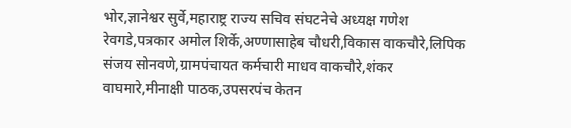भोर,ज्ञानेश्वर सुर्वे,महाराष्ट्र राज्य सचिव संघटनेचे अध्यक्ष गणेश रेवगडे,पत्रकार अमोल शिर्के,अण्णासाहेब चौधरी,विकास वाकचौरे,लिपिक संजय सोनवणे,ग्रामपंचायत कर्मचारी माधव वाकचौरे,शंकर वाघमारे,मीनाक्षी पाठक,उपसरपंच केतन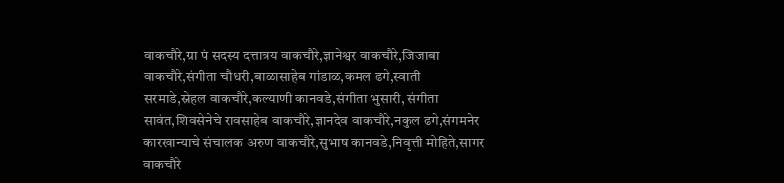वाकचौरे,ग्रा पं सदस्य दत्तात्रय वाकचौरे,ज्ञानेश्वर वाकचौरे,जिजाबा वाकचौरे,संगीता चौधरी,बाळासाहेब गांडाळ,कमल ढगे,स्वाती सरमाडे,स्नेहल वाकचौरे,कल्याणी कानवडे,संगीता भुसारी, संगीता सावंत,शिवसेनेचे रावसाहेब वाकचौरे,ज्ञानदेव वाकचौरे,नकुल ढगे,संगमनेर कारखान्याचे संचालक अरुण वाकचौरे,सुभाष कानवडे,निवृत्ती मोहिते,सागर वाकचौरे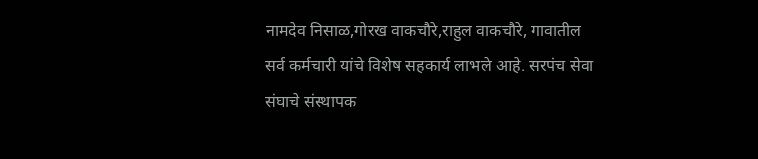नामदेव निसाळ,गोरख वाकचौरे,राहुल वाकचौरे, गावातील सर्व कर्मचारी यांचे विशेष सहकार्य लाभले आहे. सरपंच सेवा संघाचे संस्थापक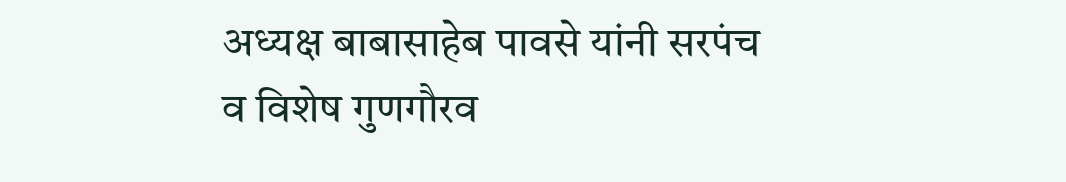अध्यक्ष बाबासाहेब पावसे यांनी सरपंच व विशेष गुणगौरव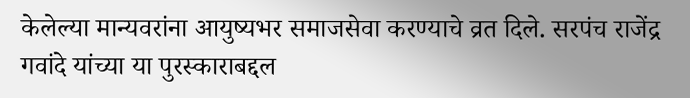केलेल्या मान्यवरांना आयुष्यभर समाजसेवा करण्याचे व्रत दिले. सरपंच राजेंद्र गवांदे यांच्या या पुरस्काराबद्दल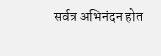सर्वत्र अभिनंदन होत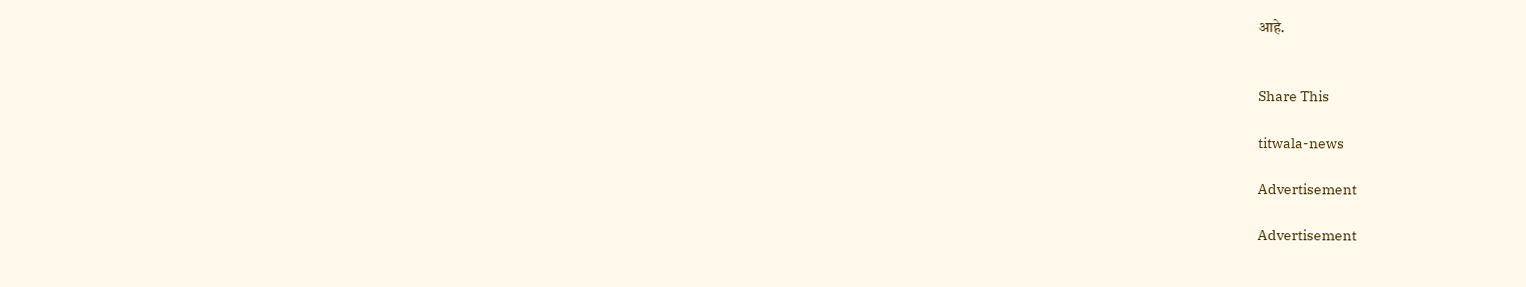आहे.


Share This

titwala-news

Advertisement

Advertisement